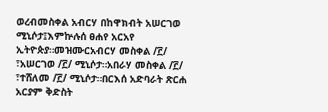ወረብመስቀል አብርሃ በከዋክብት አሠርገወ ሚኒሶታ፤እምኵሉሰ ፀሐየ አርአየ ኢትዮጵያ።መዝሙርአብርሃ መስቀል /፫/ ፣አሠርገወ /፫/ ሚኒሶታ።አበራሃ መስቀል /፫/ ፣ተሸለመ /፫/ ሚኒሶታ።በርእሰ አድባራት ጽርሐ አርያም ቅድስት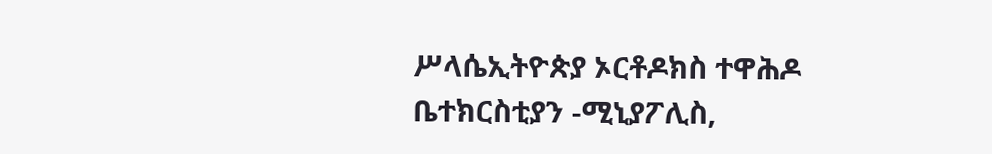ሥላሴኢትዮጵያ ኦርቶዶክስ ተዋሕዶ ቤተክርስቲያን -ሚኒያፖሊስ,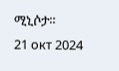ሚኒሶታ።
21 окт 2024